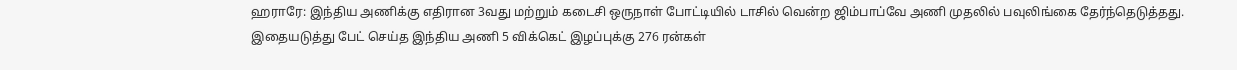ஹராரே: இந்திய அணிக்கு எதிரான 3வது மற்றும் கடைசி ஒருநாள் போட்டியில் டாசில் வென்ற ஜிம்பாப்வே அணி முதலில் பவுலிங்கை தேர்ந்தெடுத்தது. இதையடுத்து பேட் செய்த இந்திய அணி 5 விக்கெட் இழப்புக்கு 276 ரன்கள்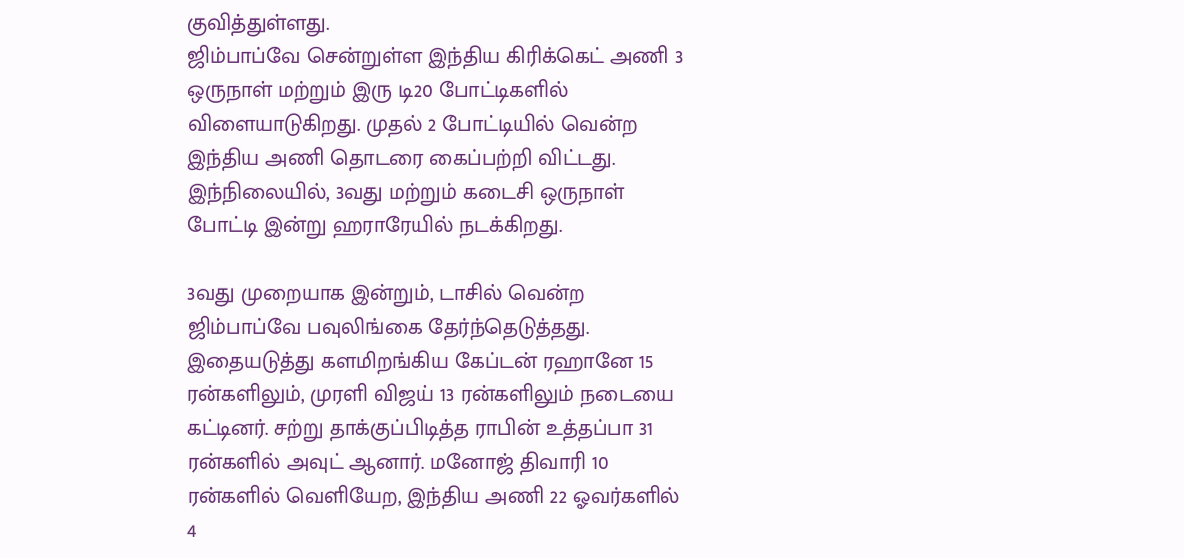குவித்துள்ளது.
ஜிம்பாப்வே சென்றுள்ள இந்திய கிரிக்கெட் அணி 3 ஒருநாள் மற்றும் இரு டி20 போட்டிகளில் விளையாடுகிறது. முதல் 2 போட்டியில் வென்ற இந்திய அணி தொடரை கைப்பற்றி விட்டது. இந்நிலையில், 3வது மற்றும் கடைசி ஒருநாள் போட்டி இன்று ஹராரேயில் நடக்கிறது.

3வது முறையாக இன்றும், டாசில் வென்ற ஜிம்பாப்வே பவுலிங்கை தேர்ந்தெடுத்தது. இதையடுத்து களமிறங்கிய கேப்டன் ரஹானே 15 ரன்களிலும், முரளி விஜய் 13 ரன்களிலும் நடையை கட்டினர். சற்று தாக்குப்பிடித்த ராபின் உத்தப்பா 31 ரன்களில் அவுட் ஆனார். மனோஜ் திவாரி 10 ரன்களில் வெளியேற, இந்திய அணி 22 ஓவர்களில் 4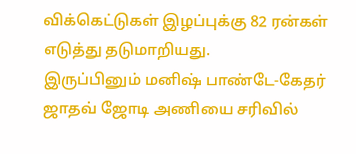விக்கெட்டுகள் இழப்புக்கு 82 ரன்கள் எடுத்து தடுமாறியது.
இருப்பினும் மனிஷ் பாண்டே-கேதர் ஜாதவ் ஜோடி அணியை சரிவில்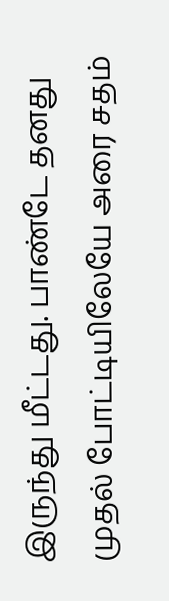இருந்து மீட்டது. பாண்டே தனது முதல் போட்டியிலேயே அரை சதம்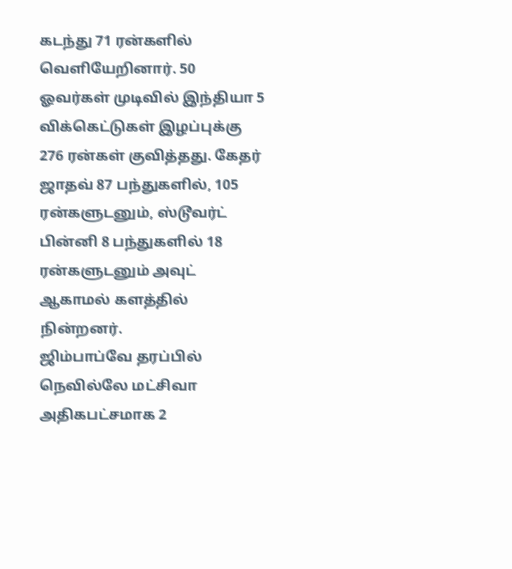கடந்து 71 ரன்களில் வெளியேறினார். 50 ஓவர்கள் முடிவில் இந்தியா 5 விக்கெட்டுகள் இழப்புக்கு 276 ரன்கள் குவித்தது. கேதர் ஜாதவ் 87 பந்துகளில், 105 ரன்களுடனும், ஸ்டூவர்ட் பின்னி 8 பந்துகளில் 18 ரன்களுடனும் அவுட் ஆகாமல் களத்தில் நின்றனர்.
ஜிம்பாப்வே தரப்பில் நெவில்லே மட்சிவா அதிகபட்சமாக 2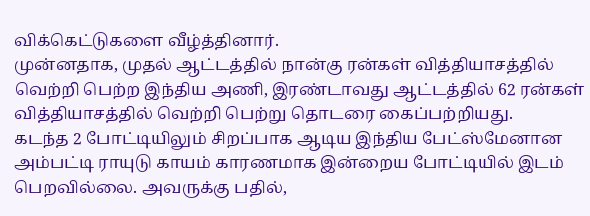விக்கெட்டுகளை வீழ்த்தினார்.
முன்னதாக, முதல் ஆட்டத்தில் நான்கு ரன்கள் வித்தியாசத்தில் வெற்றி பெற்ற இந்திய அணி, இரண்டாவது ஆட்டத்தில் 62 ரன்கள் வித்தியாசத்தில் வெற்றி பெற்று தொடரை கைப்பற்றியது.
கடந்த 2 போட்டியிலும் சிறப்பாக ஆடிய இந்திய பேட்ஸ்மேனான அம்பட்டி ராயுடு காயம் காரணமாக இன்றைய போட்டியில் இடம் பெறவில்லை. அவருக்கு பதில்,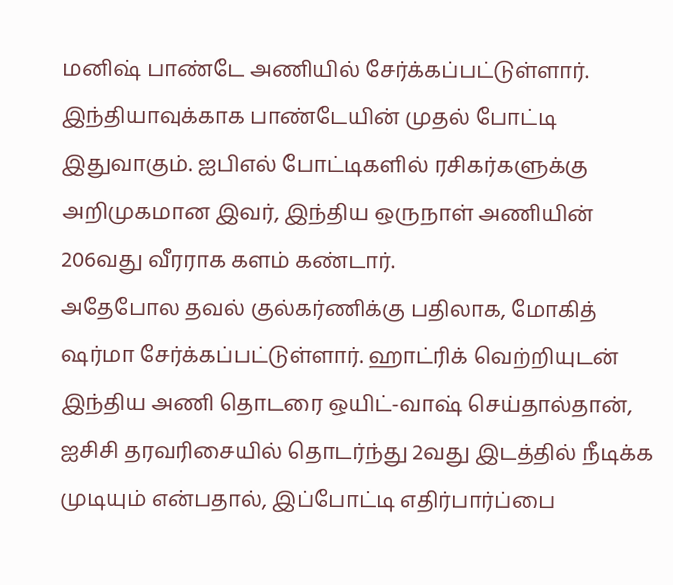மனிஷ் பாண்டே அணியில் சேர்க்கப்பட்டுள்ளார். இந்தியாவுக்காக பாண்டேயின் முதல் போட்டி இதுவாகும். ஐபிஎல் போட்டிகளில் ரசிகர்களுக்கு அறிமுகமான இவர், இந்திய ஒருநாள் அணியின் 206வது வீரராக களம் கண்டார்.
அதேபோல தவல் குல்கர்ணிக்கு பதிலாக, மோகித் ஷர்மா சேர்க்கப்பட்டுள்ளார். ஹாட்ரிக் வெற்றியுடன் இந்திய அணி தொடரை ஒயிட்-வாஷ் செய்தால்தான், ஐசிசி தரவரிசையில் தொடர்ந்து 2வது இடத்தில் நீடிக்க முடியும் என்பதால், இப்போட்டி எதிர்பார்ப்பை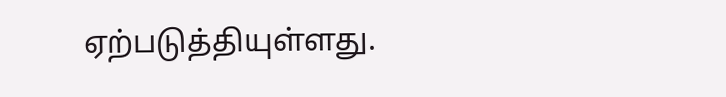ஏற்படுத்தியுள்ளது.